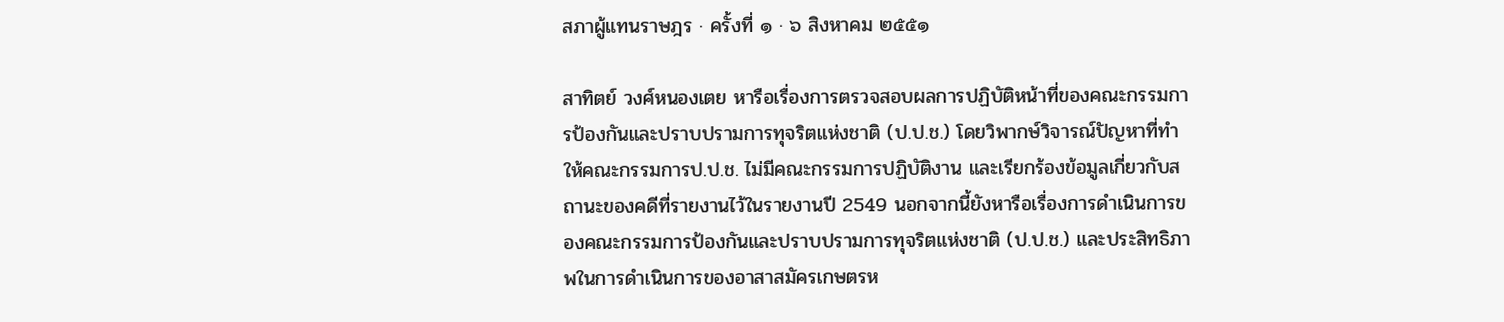สภาผู้แทนราษฎร · ครั้งที่ ๑ · ๖ สิงหาคม ๒๕๕๑

สาทิตย์ วงศ์หนองเตย หารือเรื่องการตรวจสอบผลการปฏิบัติหน้าที่ของคณะกรรมการป้องกันและปราบปรามการทุจริตแห่งชาติ (ป.ป.ช.) โดยวิพากษ์วิจารณ์ปัญหาที่ทำให้คณะกรรมการป.ป.ช. ไม่มีคณะกรรมการปฏิบัติงาน และเรียกร้องข้อมูลเกี่ยวกับสถานะของคดีที่รายงานไว้ในรายงานปี 2549 นอกจากนี้ยังหารือเรื่องการดำเนินการของคณะกรรมการป้องกันและปราบปรามการทุจริตแห่งชาติ (ป.ป.ช.) และประสิทธิภาพในการดำเนินการของอาสาสมัครเกษตรห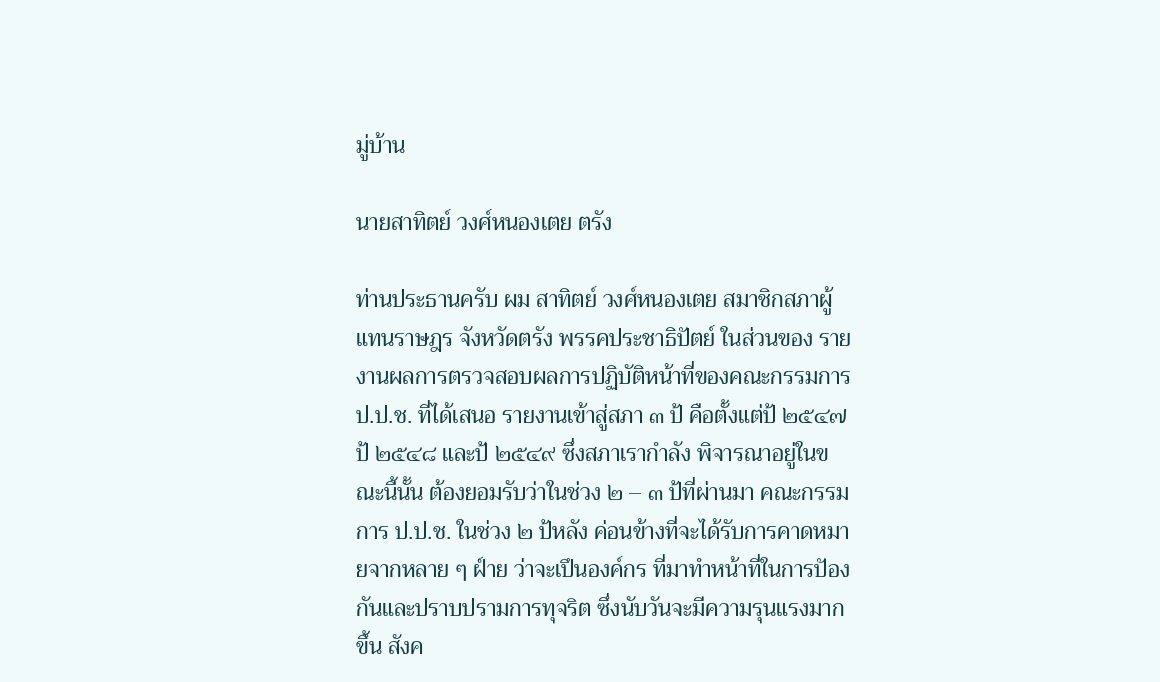มู่บ้าน

นายสาทิตย์ วงศ์หนองเตย ตรัง

ท่านประธานครับ ผม สาทิตย์ วงศ์หนองเตย สมาชิกสภาผู้แทนราษฎร จังหวัดตรัง พรรคประชาธิปัตย์ ในส่วนของ รายงานผลการตรวจสอบผลการปฏิบัติหน้าที่ของคณะกรรมการ ป.ป.ช. ที่ได้เสนอ รายงานเข้าสู่สภา ๓ ป้ คือตั้งแต่ป้ ๒๕๔๗ ป้ ๒๕๔๘ และป้ ๒๕๔๙ ซึ่งสภาเรากําลัง พิจารณาอยู่ในขณะนี้นั้น ต้องยอมรับว่าในช่วง ๒ – ๓ ป้ที่ผ่านมา คณะกรรมการ ป.ป.ช. ในช่วง ๒ ป้หลัง ค่อนข้างที่จะได้รับการคาดหมายจากหลาย ๆ ฝ์าย ว่าจะเปึนองค์กร ที่มาทําหน้าที่ในการปัองกันและปราบปรามการทุจริต ซึ่งนับวันจะมีความรุนแรงมากขึ้น สังค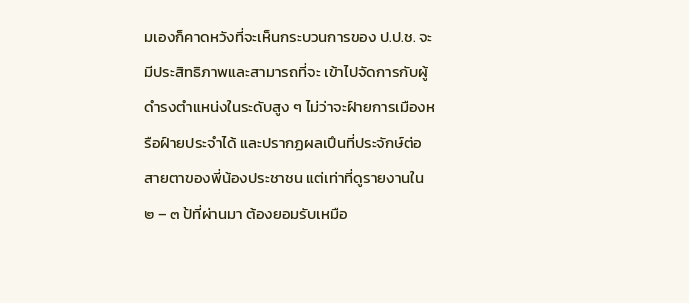มเองก็คาดหวังที่จะเห็นกระบวนการของ ป.ป.ช. จะมีประสิทธิภาพและสามารถที่จะ เข้าไปจัดการกับผู้ดํารงตําแหน่งในระดับสูง ๆ ไม่ว่าจะฝ์ายการเมืองหรือฝ์ายประจําได้ และปรากฏผลเปึนที่ประจักษ์ต่อสายตาของพี่น้องประชาชน แต่เท่าที่ดูรายงานใน ๒ – ๓ ป้ที่ผ่านมา ต้องยอมรับเหมือ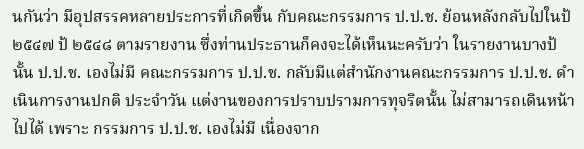นกันว่า มีอุปสรรคหลายประการที่เกิดขึ้น กับคณะกรรมการ ป.ป.ช. ย้อนหลังกลับไปในป้ ๒๕๔๗ ป้ ๒๕๔๘ ตามรายงาน ซึ่งท่านประธานก็คงจะได้เห็นนะครับว่า ในรายงานบางป้นั้น ป.ป.ช. เองไม่มี คณะกรรมการ ป.ป.ช. กลับมีแต่สํานักงานคณะกรรมการ ป.ป.ช. ดําเนินการงานปกติ ประจําวัน แต่งานของการปราบปรามการทุจริตนั้น ไม่สามารถเดินหน้าไปได้ เพราะ กรรมการ ป.ป.ช. เองไม่มี เนื่องจาก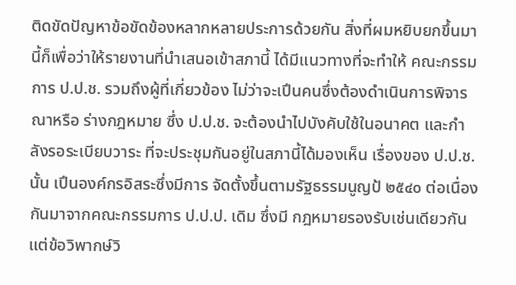ติดขัดปัญหาข้อขัดข้องหลากหลายประการด้วยกัน สิ่งที่ผมหยิบยกขึ้นมานี้ก็เพื่อว่าให้รายงานที่นําเสนอเข้าสภานี้ ได้มีแนวทางที่จะทําให้ คณะกรรมการ ป.ป.ช. รวมถึงผู้ที่เกี่ยวข้อง ไม่ว่าจะเปึนคนซึ่งต้องดําเนินการพิจารณาหรือ ร่างกฎหมาย ซึ่ง ป.ป.ช. จะต้องนําไปบังคับใช้ในอนาคต และกําลังรอระเบียบวาระ ที่จะประชุมกันอยู่ในสภานี้ได้มองเห็น เรื่องของ ป.ป.ช. นั้น เปึนองค์กรอิสระซึ่งมีการ จัดตั้งขึ้นตามรัฐธรรมนูญป้ ๒๕๔๐ ต่อเนื่องกันมาจากคณะกรรมการ ป.ป.ป. เดิม ซึ่งมี กฎหมายรองรับเช่นเดียวกัน แต่ข้อวิพากษ์วิ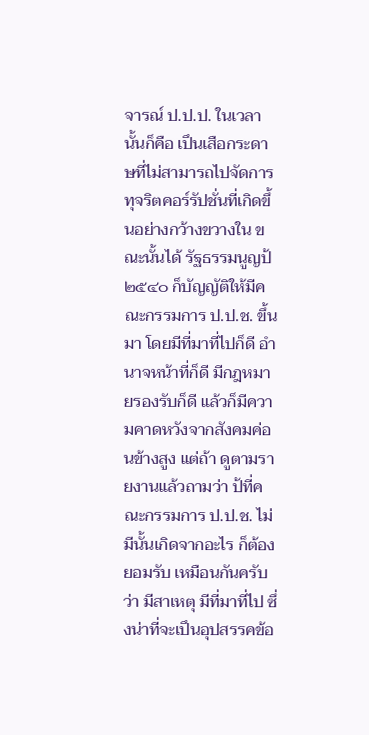จารณ์ ป.ป.ป. ในเวลานั้นก็คือ เปึนเสือกระดาษที่ไม่สามารถไปจัดการทุจริตคอร์รัปชั่นที่เกิดขึ้นอย่างกว้างขวางใน ขณะนั้นได้ รัฐธรรมนูญป้ ๒๕๔๐ ก็บัญญัติให้มีคณะกรรมการ ป.ป.ช. ขึ้นมา โดยมีที่มาที่ไปก็ดี อํานาจหน้าที่ก็ดี มีกฎหมายรองรับก็ดี แล้วก็มีความคาดหวังจากสังคมค่อนข้างสูง แต่ถ้า ดูตามรายงานแล้วถามว่า ป้ที่คณะกรรมการ ป.ป.ช. ไม่มีนั้นเกิดจากอะไร ก็ต้องยอมรับ เหมือนกันครับว่า มีสาเหตุ มีที่มาที่ไป ซึ่งน่าที่จะเปึนอุปสรรคข้อ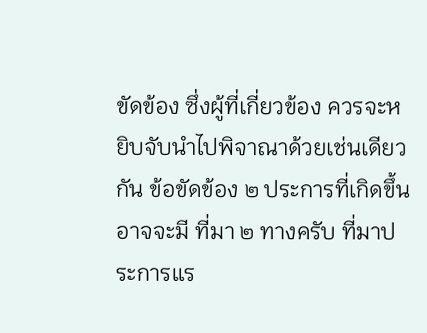ขัดข้อง ซึ่งผู้ที่เกี่ยวข้อง ควรจะหยิบจับนําไปพิจาณาด้วยเช่นเดียวกัน ข้อขัดข้อง ๒ ประการที่เกิดขึ้น อาจจะมี ที่มา ๒ ทางครับ ที่มาประการแร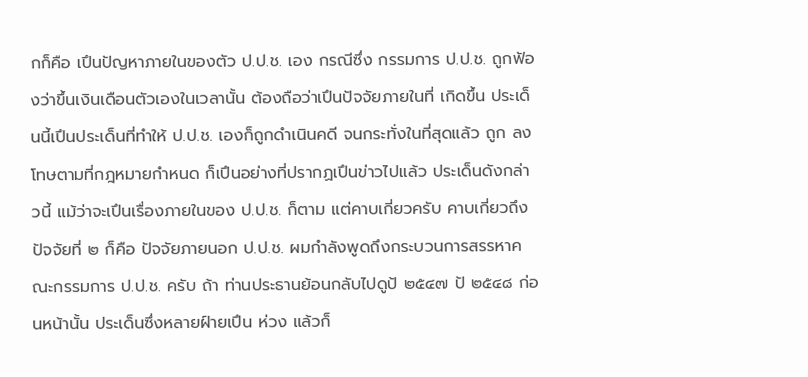กก็คือ เปึนปัญหาภายในของตัว ป.ป.ช. เอง กรณีซึ่ง กรรมการ ป.ป.ช. ถูกฟัองว่าขึ้นเงินเดือนตัวเองในเวลานั้น ต้องถือว่าเปึนปัจจัยภายในที่ เกิดขึ้น ประเด็นนี้เปึนประเด็นที่ทําให้ ป.ป.ช. เองก็ถูกดําเนินคดี จนกระทั่งในที่สุดแล้ว ถูก ลงโทษตามที่กฎหมายกําหนด ก็เปึนอย่างที่ปรากฏเปึนข่าวไปแล้ว ประเด็นดังกล่าวนี้ แม้ว่าจะเปึนเรื่องภายในของ ป.ป.ช. ก็ตาม แต่คาบเกี่ยวครับ คาบเกี่ยวถึงปัจจัยที่ ๒ ก็คือ ปัจจัยภายนอก ป.ป.ช. ผมกําลังพูดถึงกระบวนการสรรหาคณะกรรมการ ป.ป.ช. ครับ ถ้า ท่านประธานย้อนกลับไปดูป้ ๒๕๔๗ ป้ ๒๕๔๘ ก่อนหน้านั้น ประเด็นซึ่งหลายฝ์ายเปึน ห่วง แล้วก็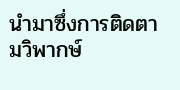นํามาซึ่งการติดตามวิพากษ์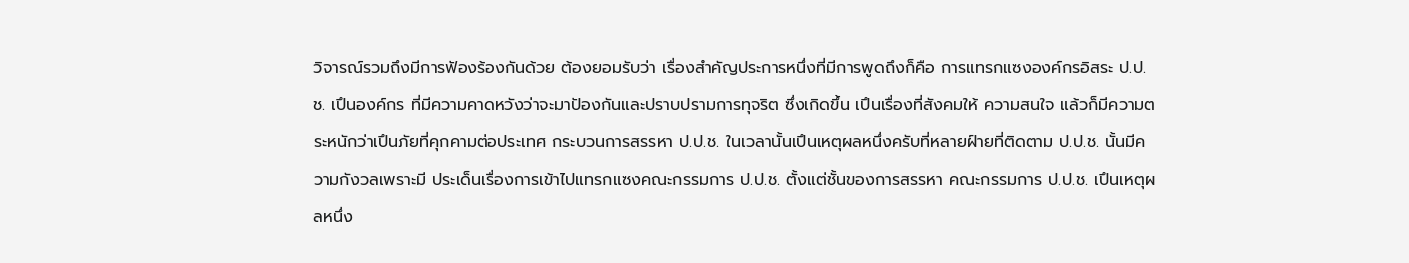วิจารณ์รวมถึงมีการฟัองร้องกันด้วย ต้องยอมรับว่า เรื่องสําคัญประการหนึ่งที่มีการพูดถึงก็คือ การแทรกแซงองค์กรอิสระ ป.ป.ช. เปึนองค์กร ที่มีความคาดหวังว่าจะมาปัองกันและปราบปรามการทุจริต ซึ่งเกิดขึ้น เปึนเรื่องที่สังคมให้ ความสนใจ แล้วก็มีความตระหนักว่าเปึนภัยที่คุกคามต่อประเทศ กระบวนการสรรหา ป.ป.ช. ในเวลานั้นเปึนเหตุผลหนึ่งครับที่หลายฝ์ายที่ติดตาม ป.ป.ช. นั้นมีความกังวลเพราะมี ประเด็นเรื่องการเข้าไปแทรกแซงคณะกรรมการ ป.ป.ช. ตั้งแต่ชั้นของการสรรหา คณะกรรมการ ป.ป.ช. เปึนเหตุผลหนึ่ง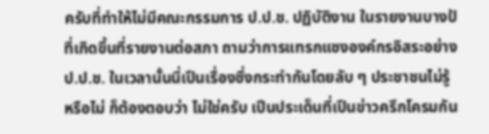ครับที่ทําให้ไม่มีคณะกรรมการ ป.ป.ช. ปฏิบัติงาน ในรายงานบางป้ที่เกิดขึ้นที่รายงานต่อสภา ถามว่าการแทรกแซงองค์กรอิสระอย่าง ป.ป.ช. ในเวลานั้นนี่เปึนเรื่องซึ่งกระทํากันโดยลับ ๆ ประชาชนไม่รู้หรือไม่ ก็ต้องตอบว่า ไม่ใช่ครับ เปึนประเด็นที่เปึนข่าวครึกโครมกัน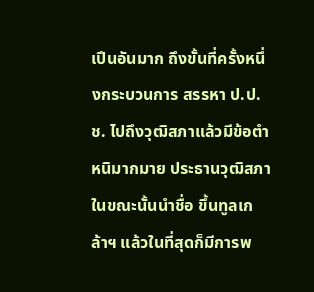เปึนอันมาก ถึงขั้นที่ครั้งหนึ่งกระบวนการ สรรหา ป.ป.ช. ไปถึงวุฒิสภาแล้วมีข้อตําหนิมากมาย ประธานวุฒิสภาในขณะนั้นนําชื่อ ขึ้นทูลเกล้าฯ แล้วในที่สุดก็มีการพ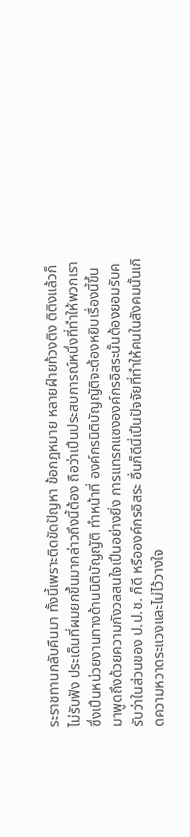ระราชทานกลับคืนมา ทั้งนี้เพราะติดขัดปัญหา ข้อกฎหมาย หลายฝ์ายท้วงติง ติติงแล้วก็ไม่รับฟัง ประเด็นที่ผมยกขึ้นมากล่าวถึงนี้ต้อง ถือว่าเปึนประสบการณ์หนึ่งที่ทําให้พวกเราซึ่งเปึนหน่วยงานทางด้านนิติบัญญัติ ทําหน้าที่ องค์กรนิติบัญญัติจะต้องหยิบเรื่องนี้ขึ้นมาพูดถึงด้วยความกังวลสนใจเปึนอย่างยิ่ง การแทรกแซงองค์กรอิสระนั้นต้องยอมรับครับว่าในส่วนของ ป.ป.ช. ก็ดี หรือองค์กรอิสระ อื่นก็ดีนี่เปึนปัจจัยที่ทําให้คนในสังคมนั้นเกิดความหวาดระแวงและไม่ไว้วางใจ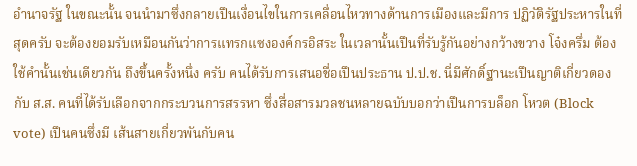อํานาจรัฐ ในขณะนั้น จนนํามาซึ่งกลายเปึนเงื่อนไขในการเคลื่อนไหวทางด้านการเมืองและมีการ ปฏิวัติรัฐประหารในที่สุดครับ จะต้องยอมรับเหมือนกันว่าการแทรกแซงองค์กรอิสระ ในเวลานั้นเปึนที่รับรู้กันอย่างกว้างขวาง โจ๋งครึ่ม ต้องใช้คํานั้นเช่นเดียวกัน ถึงขึ้นครั้งหนึ่ง ครับ คนได้รับการเสนอชื่อเปึนประธาน ป.ป.ช. นี่มีศักดิ์ฐานะเปึนญาติเกี่ยวดองกับ ส.ส. คนที่ได้รับเลือกจากกระบวนการสรรหา ซึ่งสื่อสารมวลชนหลายฉบับบอกว่าเปึนการบล็อก โหวต (Block vote) เปึนคนซึ่งมี เส้นสายเกี่ยวพันกับคน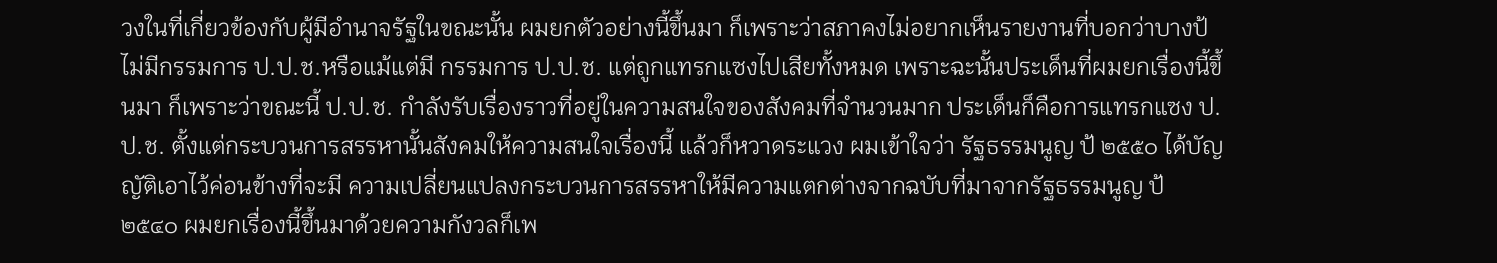วงในที่เกี่ยวข้องกับผู้มีอํานาจรัฐในขณะนั้น ผมยกตัวอย่างนี้ขึ้นมา ก็เพราะว่าสภาคงไม่อยากเห็นรายงานที่บอกว่าบางป้ไม่มีกรรมการ ป.ป.ช.หรือแม้แต่มี กรรมการ ป.ป.ช. แต่ถูกแทรกแซงไปเสียทั้งหมด เพราะฉะนั้นประเด็นที่ผมยกเรื่องนี้ขึ้นมา ก็เพราะว่าขณะนี้ ป.ป.ช. กําลังรับเรื่องราวที่อยู่ในความสนใจของสังคมที่จํานวนมาก ประเด็นก็คือการแทรกแซง ป.ป.ช. ตั้งแต่กระบวนการสรรหานั้นสังคมให้ความสนใจเรื่องนี้ แล้วก็หวาดระแวง ผมเข้าใจว่า รัฐธรรมนูญ ป้ ๒๕๕๐ ได้บัญญัติเอาไว้ค่อนข้างที่จะมี ความเปลี่ยนแปลงกระบวนการสรรหาให้มีความแตกต่างจากฉบับที่มาจากรัฐธรรมนูญ ป้ ๒๕๔๐ ผมยกเรื่องนี้ขึ้นมาด้วยความกังวลก็เพ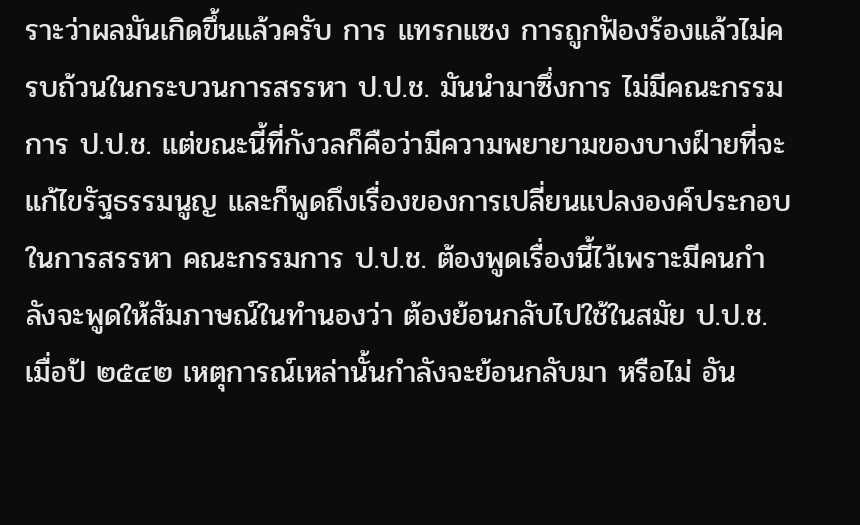ราะว่าผลมันเกิดขึ้นแล้วครับ การ แทรกแซง การถูกฟัองร้องแล้วไม่ครบถ้วนในกระบวนการสรรหา ป.ป.ช. มันนํามาซึ่งการ ไม่มีคณะกรรมการ ป.ป.ช. แต่ขณะนี้ที่กังวลก็คือว่ามีความพยายามของบางฝ์ายที่จะ แก้ไขรัฐธรรมนูญ และก็พูดถึงเรื่องของการเปลี่ยนแปลงองค์ประกอบในการสรรหา คณะกรรมการ ป.ป.ช. ต้องพูดเรื่องนี้ไว้เพราะมีคนกําลังจะพูดให้สัมภาษณ์ในทํานองว่า ต้องย้อนกลับไปใช้ในสมัย ป.ป.ช. เมื่อป้ ๒๕๔๒ เหตุการณ์เหล่านั้นกําลังจะย้อนกลับมา หรือไม่ อัน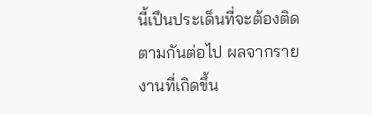นี้เปึนประเด็นที่จะต้องติดตามกันต่อไป ผลจากรายงานที่เกิดขึ้น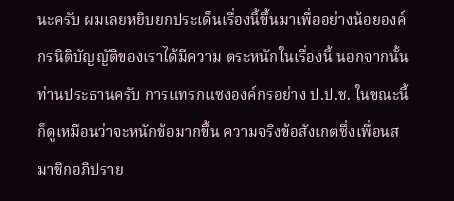นะครับ ผมเลยหยิบยกประเด็นเรื่องนี้ขึ้นมาเพื่ออย่างน้อยองค์กรนิติบัญญัติของเราได้มีความ ตระหนักในเรื่องนี้ นอกจากนั้นท่านประธานครับ การแทรกแซงองค์กรอย่าง ป.ป.ช. ในขณะนี้ก็ดูเหมือนว่าจะหนักข้อมากขึ้น ความจริงข้อสังเกตซึ่งเพื่อนสมาชิกอภิปราย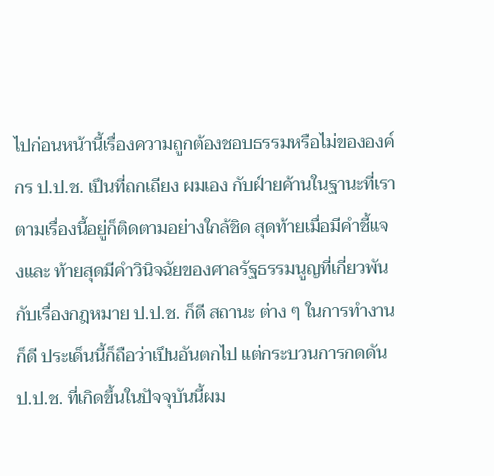ไปก่อนหน้านี้เรื่องความถูกต้องชอบธรรมหรือไม่ขององค์กร ป.ป.ช. เปึนที่ถกเถียง ผมเอง กับฝ์ายค้านในฐานะที่เราตามเรื่องนี้อยู่ก็ติดตามอย่างใกล้ชิด สุดท้ายเมื่อมีคําชี้แจงและ ท้ายสุดมีคําวินิจฉัยของศาลรัฐธรรมนูญที่เกี่ยวพันกับเรื่องกฎหมาย ป.ป.ช. ก็ดี สถานะ ต่าง ๆ ในการทํางานก็ดี ประเด็นนี้ก็ถือว่าเปึนอันตกไป แต่กระบวนการกดดัน ป.ป.ช. ที่เกิดขึ้นในปัจจุบันนี้ผม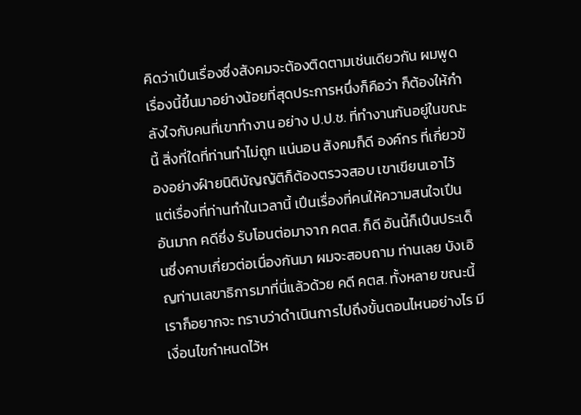คิดว่าเปึนเรื่องซึ่งสังคมจะต้องติดตามเช่นเดียวกัน ผมพูดเรื่องนี้ขึ้นมาอย่างน้อยที่สุดประการหนึ่งก็คือว่า ก็ต้องให้กําลังใจกับคนที่เขาทํางาน อย่าง ป.ป.ช. ที่ทํางานกันอยู่ในขณะนี้ สิ่งที่ใดที่ท่านทําไม่ถูก แน่นอน สังคมก็ดี องค์กร ที่เกี่ยวข้องอย่างฝ์ายนิติบัญญัติก็ต้องตรวจสอบ เขาเขียนเอาไว้ แต่เรื่องที่ท่านทําในเวลานี้ เปึนเรื่องที่คนให้ความสนใจเปึนอันมาก คดีซึ่ง รับโอนต่อมาจาก คตส. ก็ดี อันนี้ก็เปึนประเด็นซึ่งคาบเกี่ยวต่อเนื่องกันมา ผมจะสอบถาม ท่านเลย บังเอิญท่านเลขาธิการมาที่นี่แล้วด้วย คดี คตส. ทั้งหลาย ขณะนี้เราก็อยากจะ ทราบว่าดําเนินการไปถึงขั้นตอนไหนอย่างไร มีเงื่อนไขกําหนดไว้ห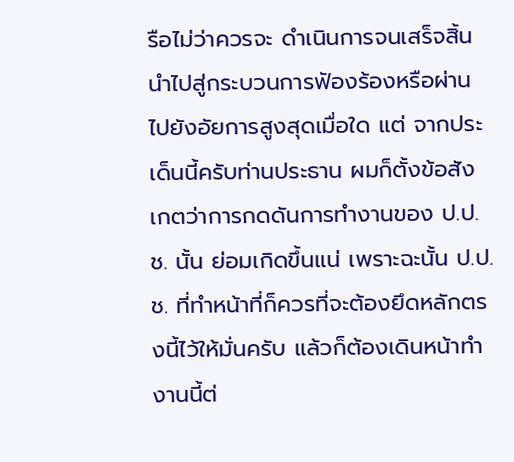รือไม่ว่าควรจะ ดําเนินการจนเสร็จสิ้น นําไปสู่กระบวนการฟัองร้องหรือผ่านไปยังอัยการสูงสุดเมื่อใด แต่ จากประเด็นนี้ครับท่านประธาน ผมก็ตั้งข้อสังเกตว่าการกดดันการทํางานของ ป.ป.ช. นั้น ย่อมเกิดขึ้นแน่ เพราะฉะนั้น ป.ป.ช. ที่ทําหน้าที่ก็ควรที่จะต้องยึดหลักตรงนี้ไว้ให้มั่นครับ แล้วก็ต้องเดินหน้าทํางานนี้ต่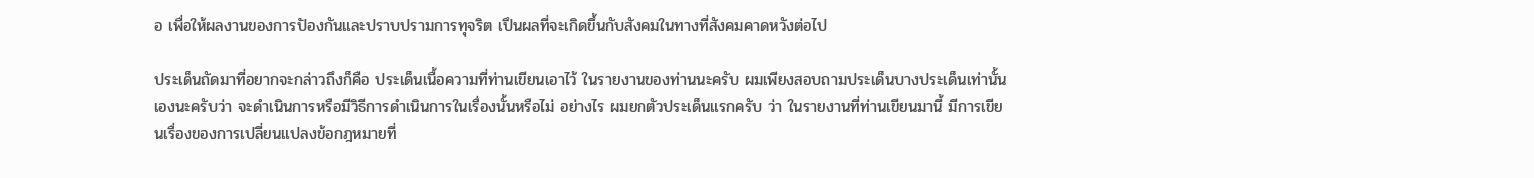อ เพื่อให้ผลงานของการปัองกันและปราบปรามการทุจริต เปึนผลที่จะเกิดขึ้นกับสังคมในทางที่สังคมคาดหวังต่อไป

ประเด็นถัดมาที่อยากจะกล่าวถึงก็คือ ประเด็นเนื้อความที่ท่านเขียนเอาไว้ ในรายงานของท่านนะครับ ผมเพียงสอบถามประเด็นบางประเด็นเท่านั้นเองนะครับว่า จะดําเนินการหรือมีวิธีการดําเนินการในเรื่องนั้นหรือไม่ อย่างไร ผมยกตัวประเด็นแรกครับ ว่า ในรายงานที่ท่านเขียนมานี้ มีการเขียนเรื่องของการเปลี่ยนแปลงข้อกฎหมายที่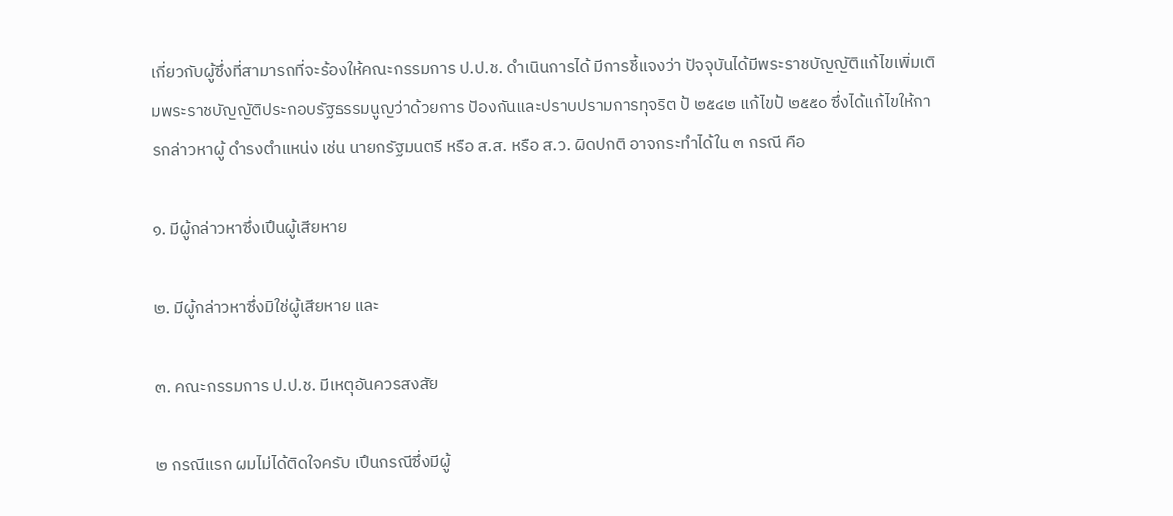เกี่ยวกับผู้ซึ่งที่สามารถที่จะร้องให้คณะกรรมการ ป.ป.ช. ดําเนินการได้ มีการชี้แจงว่า ปัจจุบันได้มีพระราชบัญญัติแก้ไขเพิ่มเติมพระราชบัญญัติประกอบรัฐธรรมนูญว่าด้วยการ ปัองกันและปราบปรามการทุจริต ป้ ๒๕๔๒ แก้ไขป้ ๒๕๕๐ ซึ่งได้แก้ไขให้การกล่าวหาผู้ ดํารงตําแหน่ง เช่น นายกรัฐมนตรี หรือ ส.ส. หรือ ส.ว. ผิดปกติ อาจกระทําได้ใน ๓ กรณี คือ

๑. มีผู้กล่าวหาซึ่งเปึนผู้เสียหาย

๒. มีผู้กล่าวหาซึ่งมิใช่ผู้เสียหาย และ

๓. คณะกรรมการ ป.ป.ช. มีเหตุอันควรสงสัย

๒ กรณีแรก ผมไม่ได้ติดใจครับ เปึนกรณีซึ่งมีผู้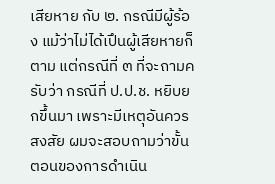เสียหาย กับ ๒. กรณีมีผู้ร้อง แม้ว่าไม่ได้เปึนผู้เสียหายก็ตาม แต่กรณีที่ ๓ ที่จะถามครับว่า กรณีที่ ป.ป.ช. หยิบยกขึ้นมา เพราะมีเหตุอันควรสงสัย ผมจะสอบถามว่าขั้นตอนของการดําเนิน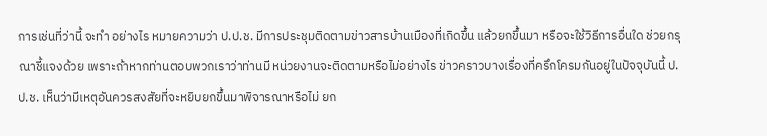การเช่นที่ว่านี้ จะทํา อย่างไร หมายความว่า ป.ป.ช. มีการประชุมติดตามข่าวสารบ้านเมืองที่เกิดขึ้น แล้วยกขึ้นมา หรือจะใช้วิธีการอื่นใด ช่วยกรุณาชี้แจงด้วย เพราะถ้าหากท่านตอบพวกเราว่าท่านมี หน่วยงานจะติดตามหรือไม่อย่างไร ข่าวคราวบางเรื่องที่ครึกโครมกันอยู่ในปัจจุบันนี้ ป.ป.ช. เห็นว่ามีเหตุอันควรสงสัยที่จะหยิบยกขึ้นมาพิจารณาหรือไม่ ยก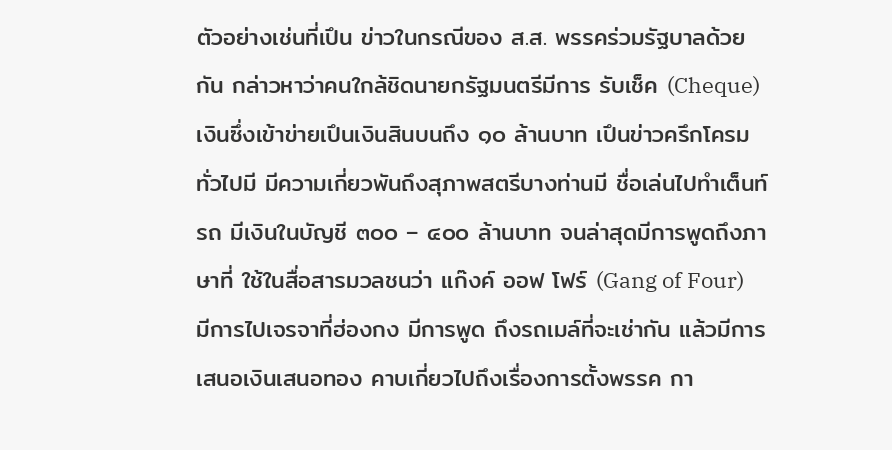ตัวอย่างเช่นที่เปึน ข่าวในกรณีของ ส.ส. พรรคร่วมรัฐบาลด้วยกัน กล่าวหาว่าคนใกล้ชิดนายกรัฐมนตรีมีการ รับเช็ค (Cheque) เงินซึ่งเข้าข่ายเปึนเงินสินบนถึง ๑๐ ล้านบาท เปึนข่าวครึกโครมทั่วไปมี มีความเกี่ยวพันถึงสุภาพสตรีบางท่านมี ชื่อเล่นไปทําเต็นท์รถ มีเงินในบัญชี ๓๐๐ – ๔๐๐ ล้านบาท จนล่าสุดมีการพูดถึงภาษาที่ ใช้ในสื่อสารมวลชนว่า แก๊งค์ ออฟ โฟร์ (Gang of Four) มีการไปเจรจาที่ฮ่องกง มีการพูด ถึงรถเมล์ที่จะเช่ากัน แล้วมีการเสนอเงินเสนอทอง คาบเกี่ยวไปถึงเรื่องการตั้งพรรค กา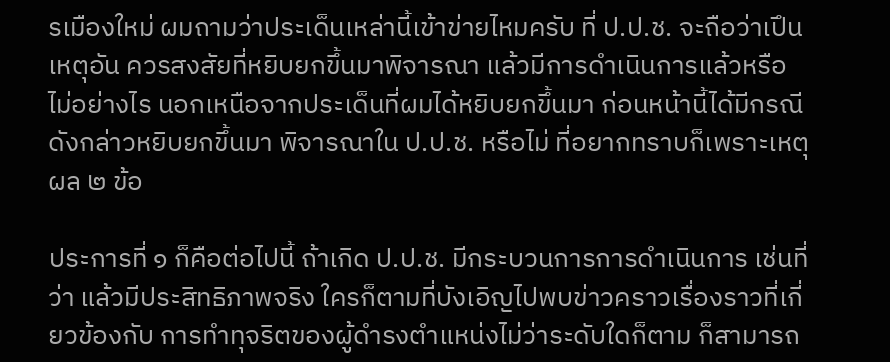รเมืองใหม่ ผมถามว่าประเด็นเหล่านี้เข้าข่ายไหมครับ ที่ ป.ป.ช. จะถือว่าเปึนเหตุอัน ควรสงสัยที่หยิบยกขึ้นมาพิจารณา แล้วมีการดําเนินการแล้วหรือไม่อย่างไร นอกเหนือจากประเด็นที่ผมได้หยิบยกขึ้นมา ก่อนหน้านี้ได้มีกรณีดังกล่าวหยิบยกขึ้นมา พิจารณาใน ป.ป.ช. หรือไม่ ที่อยากทราบก็เพราะเหตุผล ๒ ข้อ

ประการที่ ๑ ก็คือต่อไปนี้ ถ้าเกิด ป.ป.ช. มีกระบวนการการดําเนินการ เช่นที่ว่า แล้วมีประสิทธิภาพจริง ใครก็ตามที่บังเอิญไปพบข่าวคราวเรื่องราวที่เกี่ยวข้องกับ การทําทุจริตของผู้ดํารงตําแหน่งไม่ว่าระดับใดก็ตาม ก็สามารถ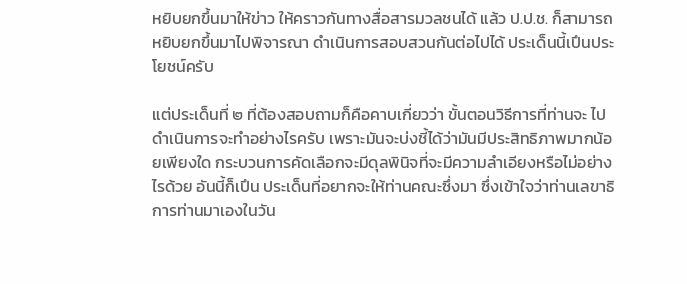หยิบยกขึ้นมาให้ข่าว ให้คราวกันทางสื่อสารมวลชนได้ แล้ว ป.ป.ช. ก็สามารถหยิบยกขึ้นมาไปพิจารณา ดําเนินการสอบสวนกันต่อไปได้ ประเด็นนี้เปึนประโยชน์ครับ

แต่ประเด็นที่ ๒ ที่ต้องสอบถามก็คือคาบเกี่ยวว่า ขั้นตอนวิธีการที่ท่านจะ ไปดําเนินการจะทําอย่างไรครับ เพราะมันจะบ่งชี้ได้ว่ามันมีประสิทธิภาพมากน้อยเพียงใด กระบวนการคัดเลือกจะมีดุลพินิจที่จะมีความลําเอียงหรือไม่อย่างไรด้วย อันนี้ก็เปึน ประเด็นที่อยากจะให้ท่านคณะซึ่งมา ซึ่งเข้าใจว่าท่านเลขาธิการท่านมาเองในวัน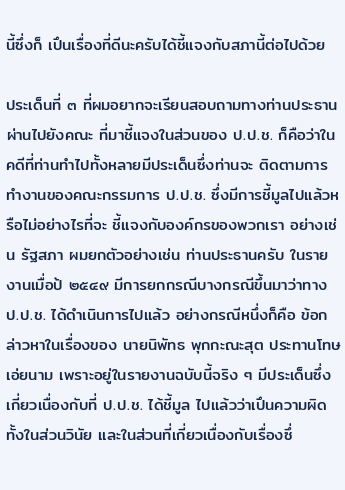นี้ซึ่งก็ เปึนเรื่องที่ดีนะครับได้ชี้แจงกับสภานี้ต่อไปด้วย

ประเด็นที่ ๓ ที่ผมอยากจะเรียนสอบถามทางท่านประธานผ่านไปยังคณะ ที่มาชี้แจงในส่วนของ ป.ป.ช. ก็คือว่าในคดีที่ท่านทําไปทั้งหลายมีประเด็นซึ่งท่านจะ ติดตามการทํางานของคณะกรรมการ ป.ป.ช. ซึ่งมีการชี้มูลไปแล้วหรือไม่อย่างไรที่จะ ชี้แจงกับองค์กรของพวกเรา อย่างเช่น รัฐสภา ผมยกตัวอย่างเช่น ท่านประธานครับ ในรายงานเมื่อป้ ๒๕๔๙ มีการยกกรณีบางกรณีขึ้นมาว่าทาง ป.ป.ช. ได้ดําเนินการไปแล้ว อย่างกรณีหนึ่งก็คือ ข้อกล่าวหาในเรื่องของ นายนิพัทธ พุกกะณะสุต ประทานโทษ เอ่ยนาม เพราะอยู่ในรายงานฉบับนี้จริง ๆ มีประเด็นซึ่งเกี่ยวเนื่องกับที่ ป.ป.ช. ได้ชี้มูล ไปแล้วว่าเปึนความผิดทั้งในส่วนวินัย และในส่วนที่เกี่ยวเนื่องกับเรื่องซึ่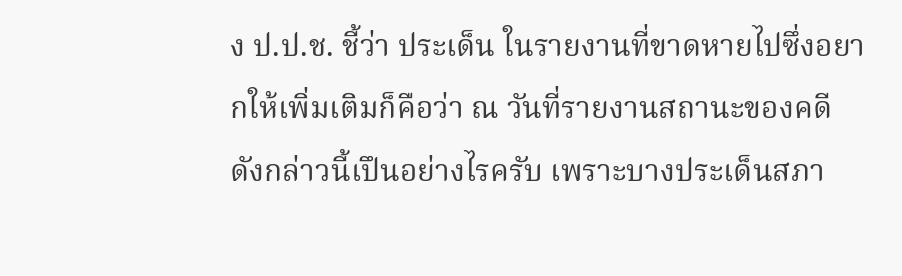ง ป.ป.ช. ชี้ว่า ประเด็น ในรายงานที่ขาดหายไปซึ่งอยากให้เพิ่มเติมก็คือว่า ณ วันที่รายงานสถานะของคดี ดังกล่าวนี้เปึนอย่างไรครับ เพราะบางประเด็นสภา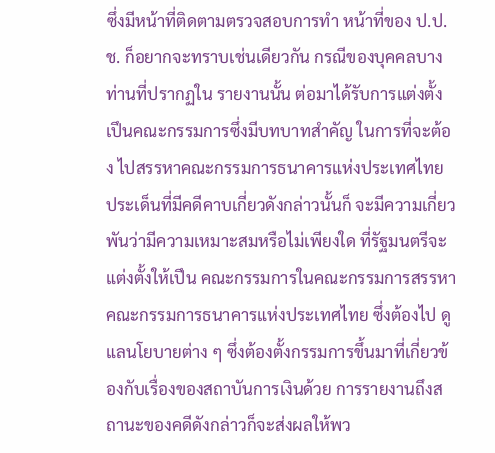ซึ่งมีหน้าที่ติดตามตรวจสอบการทํา หน้าที่ของ ป.ป.ช. ก็อยากจะทราบเช่นเดียวกัน กรณีของบุคคลบางท่านที่ปรากฏใน รายงานนั้น ต่อมาได้รับการแต่งตั้งเปึนคณะกรรมการซึ่งมีบทบาทสําคัญ ในการที่จะต้อง ไปสรรหาคณะกรรมการธนาคารแห่งประเทศไทย ประเด็นที่มีคดีคาบเกี่ยวดังกล่าวนั้นก็ จะมีความเกี่ยวพันว่ามีความเหมาะสมหรือไม่เพียงใด ที่รัฐมนตรีจะแต่งตั้งให้เปึน คณะกรรมการในคณะกรรมการสรรหา คณะกรรมการธนาคารแห่งประเทศไทย ซึ่งต้องไป ดูแลนโยบายต่าง ๆ ซึ่งต้องตั้งกรรมการขึ้นมาที่เกี่ยวข้องกับเรื่องของสถาบันการเงินด้วย การรายงานถึงสถานะของคดีดังกล่าวก็จะส่งผลให้พว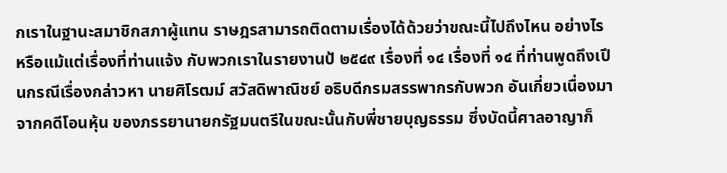กเราในฐานะสมาชิกสภาผู้แทน ราษฎรสามารถติดตามเรื่องได้ด้วยว่าขณะนี้ไปถึงไหน อย่างไร หรือแม้แต่เรื่องที่ท่านแจ้ง กับพวกเราในรายงานป้ ๒๕๔๙ เรื่องที่ ๑๔ เรื่องที่ ๑๔ ที่ท่านพูดถึงเปึนกรณีเรื่องกล่าวหา นายศิโรฒม์ สวัสดิพาณิชย์ อธิบดีกรมสรรพากรกับพวก อันเกี่ยวเนื่องมาจากคดีโอนหุ้น ของภรรยานายกรัฐมนตรีในขณะนั้นกับพี่ชายบุญธรรม ซึ่งบัดนี้ศาลอาญาก็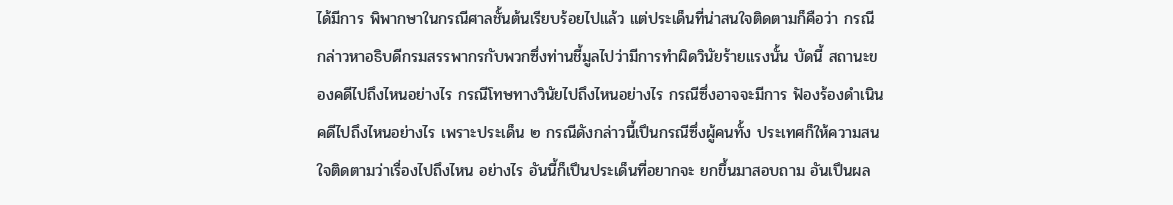ได้มีการ พิพากษาในกรณีศาลชั้นต้นเรียบร้อยไปแล้ว แต่ประเด็นที่น่าสนใจติดตามก็คือว่า กรณี กล่าวหาอธิบดีกรมสรรพากรกับพวกซึ่งท่านชี้มูลไปว่ามีการทําผิดวินัยร้ายแรงนั้น บัดนี้ สถานะของคดีไปถึงไหนอย่างไร กรณีโทษทางวินัยไปถึงไหนอย่างไร กรณีซึ่งอาจจะมีการ ฟัองร้องดําเนินคดีไปถึงไหนอย่างไร เพราะประเด็น ๒ กรณีดังกล่าวนี้เปึนกรณีซึ่งผู้คนทั้ง ประเทศก็ให้ความสนใจติดตามว่าเรื่องไปถึงไหน อย่างไร อันนี้ก็เปึนประเด็นที่อยากจะ ยกขึ้นมาสอบถาม อันเปึนผล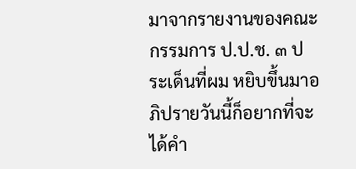มาจากรายงานของคณะกรรมการ ป.ป.ช. ๓ ประเด็นที่ผม หยิบขึ้นมาอภิปรายวันนี้ก็อยากที่จะได้คํา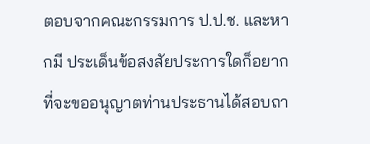ตอบจากคณะกรรมการ ป.ป.ช. และหากมี ประเด็นข้อสงสัยประการใดก็อยากที่จะขออนุญาตท่านประธานได้สอบถา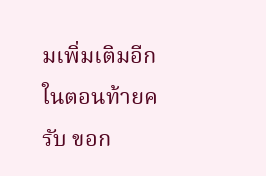มเพิ่มเติมอีก ในตอนท้ายครับ ขอก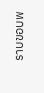ราบขอบพ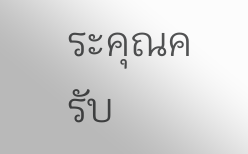ระคุณครับ